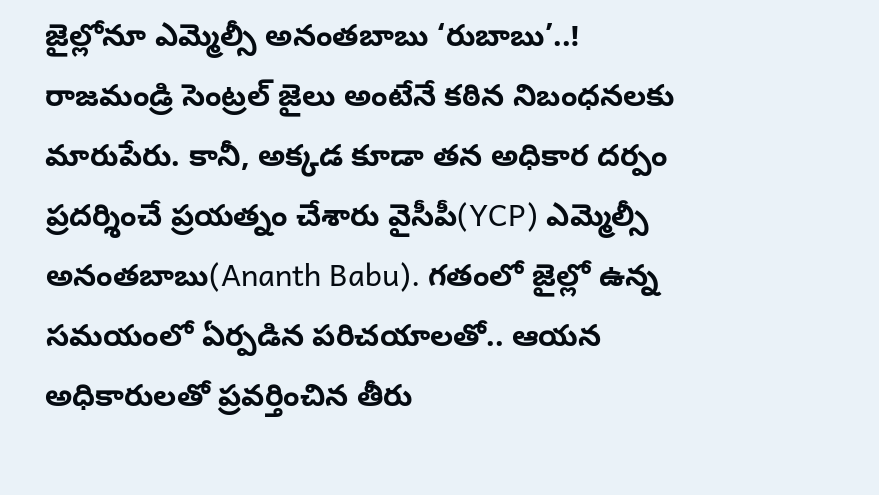జైల్లోనూ ఎమ్మెల్సీ అనంతబాబు ‘రుబాబు’..!
రాజమండ్రి సెంట్రల్ జైలు అంటేనే కఠిన నిబంధనలకు మారుపేరు. కానీ, అక్కడ కూడా తన అధికార దర్పం ప్రదర్శించే ప్రయత్నం చేశారు వైసీపీ(YCP) ఎమ్మెల్సీ అనంతబాబు(Ananth Babu). గతంలో జైల్లో ఉన్న సమయంలో ఏర్పడిన పరిచయాలతో.. ఆయన అధికారులతో ప్రవర్తించిన తీరు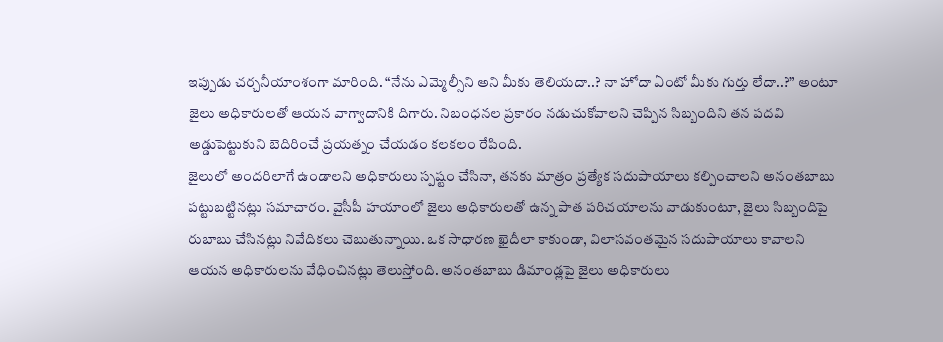ఇప్పుడు చర్చనీయాంశంగా మారింది. “నేను ఎమ్మెల్సీని అని మీకు తెలియదా..? నా హోదా ఏంటో మీకు గుర్తు లేదా..?” అంటూ జైలు అధికారులతో ఆయన వాగ్వాదానికి దిగారు. నిబంధనల ప్రకారం నడుచుకోవాలని చెప్పిన సిబ్బందిని తన పదవి అడ్డుపెట్టుకుని బెదిరించే ప్రయత్నం చేయడం కలకలం రేపింది.
జైలులో అందరిలాగే ఉండాలని అధికారులు స్పష్టం చేసినా, తనకు మాత్రం ప్రత్యేక సదుపాయాలు కల్పించాలని అనంతబాబు పట్టుబట్టినట్లు సమాచారం. వైసీపీ హయాంలో జైలు అధికారులతో ఉన్న పాత పరిచయాలను వాడుకుంటూ, జైలు సిబ్బందిపై రుబాబు చేసినట్లు నివేదికలు చెబుతున్నాయి. ఒక సాధారణ ఖైదీలా కాకుండా, విలాసవంతమైన సదుపాయాలు కావాలని ఆయన అధికారులను వేధించినట్లు తెలుస్తోంది. అనంతబాబు డిమాండ్లపై జైలు అధికారులు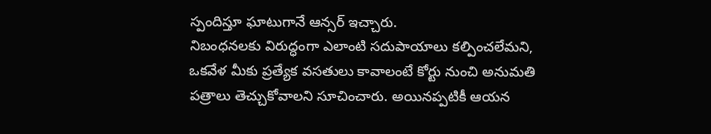స్పందిస్తూ ఘాటుగానే ఆన్సర్ ఇచ్చారు.
నిబంధనలకు విరుద్ధంగా ఎలాంటి సదుపాయాలు కల్పించలేమని, ఒకవేళ మీకు ప్రత్యేక వసతులు కావాలంటే కోర్టు నుంచి అనుమతి పత్రాలు తెచ్చుకోవాలని సూచించారు. అయినప్పటికీ ఆయన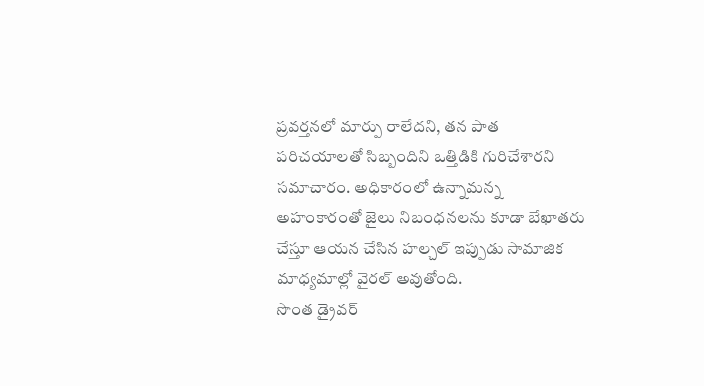ప్రవర్తనలో మార్పు రాలేదని, తన పాత పరిచయాలతో సిబ్బందిని ఒత్తిడికి గురిచేశారని సమాచారం. అధికారంలో ఉన్నామన్న అహంకారంతో జైలు నిబంధనలను కూడా బేఖాతరు చేస్తూ ఆయన చేసిన హల్చల్ ఇప్పుడు సామాజిక మాధ్యమాల్లో వైరల్ అవుతోంది.
సొంత డ్రైవర్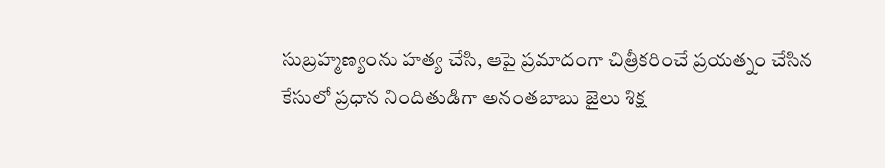సుబ్రహ్మణ్యంను హత్య చేసి, ఆపై ప్రమాదంగా చిత్రీకరించే ప్రయత్నం చేసిన కేసులో ప్రధాన నిందితుడిగా అనంతబాబు జైలు శిక్ష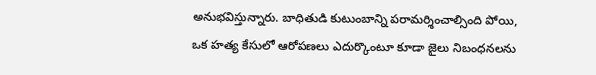అనుభవిస్తున్నారు. బాధితుడి కుటుంబాన్ని పరామర్శించాల్సింది పోయి, ఒక హత్య కేసులో ఆరోపణలు ఎదుర్కొంటూ కూడా జైలు నిబంధనలను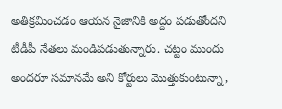అతిక్రమించడం ఆయన నైజానికి అద్దం పడుతోందని టీడీపీ నేతలు మండిపడుతున్నారు. చట్టం ముందు అందరూ సమానమే అని కోర్టులు మొత్తుకుంటున్నా,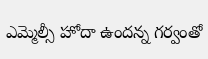ఎమ్మెల్సీ హోదా ఉందన్న గర్వంతో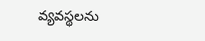వ్యవస్థలను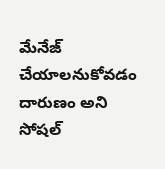మేనేజ్ చేయాలనుకోవడం దారుణం అని సోషల్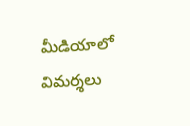మీడియాలో విమర్శలు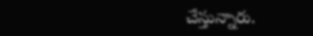చేస్తున్నారు.